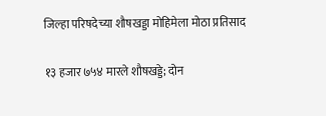जिल्हा परिषदेच्या शौषखड्डा मोहिमेला मोठा प्रतिसाद

१३ हजार ७५४ मारले शौषखड्डे; दोन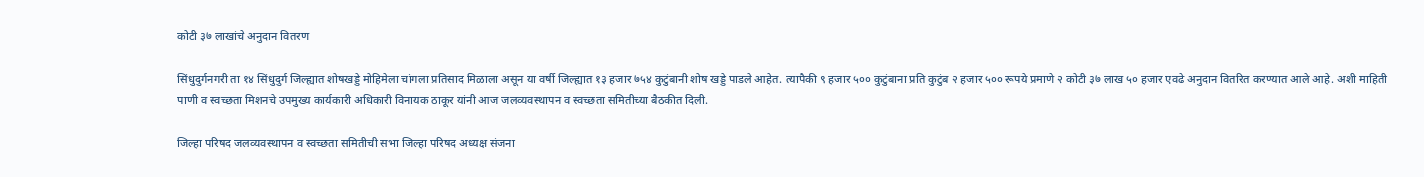कोटी ३७ लाखांचे अनुदान वितरण

सिंधुदुर्गनगरी ता १४ सिंधुदुर्ग जिल्ह्यात शोषखड्डे मोहिमेला चांगला प्रतिसाद मिळाला असून या वर्षी जिल्ह्यात १३ हजार ७५४ कुटुंबानी शोष खड्डे पाडले आहेत. त्यापैकी ९ हजार ५०० कुटुंबाना प्रति कुटुंब २ हजार ५०० रूपये प्रमाणे २ कोटी ३७ लाख ५० हजार एवढे अनुदान वितरित करण्यात आले आहे. अशी माहिती पाणी व स्वच्छता मिशनचे उपमुख्य कार्यकारी अधिकारी विनायक ठाकूर यांनी आज जलव्यवस्थापन व स्वच्छता समितीच्या बैठकीत दिली.

जिल्हा परिषद जलव्यवस्थापन व स्वच्छता समितीची सभा जिल्हा परिषद अध्यक्ष संजना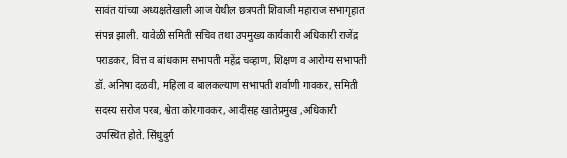सावंत यांच्या अध्यक्षतेखाली आज येथील छत्रपती शिवाजी महाराज सभागृहात संपन्न झाली. यावेळी समिती सचिव तथा उपमुख्य कार्यकारी अधिकारी राजेंद्र पराडकर, वित्त व बांधकाम सभापती महेंद्र चव्हाण, शिक्षण व आरोग्य सभापती डॉ. अनिषा दळवी, महिला व बालकल्याण सभापती शर्वाणी गावकर, समिती सदस्य सरोज परब, श्वेता कोरगावकर, आदींसह खातेप्रमुख ,अधिकारी उपस्थित होते. सिंधुदुर्ग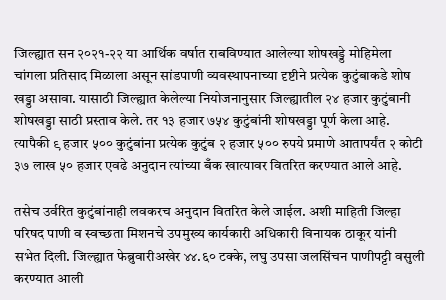जिल्ह्यात सन २०२१-२२ या आर्थिक वर्षात राबविण्यात आलेल्या शोषखड्डे मोहिमेला चांगला प्रतिसाद मिळाला असून सांडपाणी व्यवस्थापनाच्या दृष्टीने प्रत्येक कुटुंबाकडे शोष खड्डा असावा. यासाठी जिल्ह्यात केलेल्या नियोजनानुसार जिल्ह्यातील २४ हजार कुटुंबानी शोषखड्डा साठी प्रस्ताव केले. तर १३ हजार ७५४ कुटुंबांनी शोषखड्डा पूर्ण केला आहे. त्यापैकी ९ हजार ५०० कुटुंबांना प्रत्येक कुटुंब २ हजार ५०० रुपये प्रमाणे आतापर्यंत २ कोटी ३७ लाख ५० हजार एवढे अनुदान त्यांच्या बँक खात्यावर वितरित करण्यात आले आहे.

तसेच उर्वरित कुटुंबांनाही लवकरच अनुदान वितरित केले जाईल. अशी माहिती जिल्हा परिषद पाणी व स्वच्छता मिशनचे उपमुख्य कार्यकारी अधिकारी विनायक ठाकूर यांनी सभेत दिली. जिल्ह्यात फेब्रुवारीअखेर ४४.६० टक्के, लघु उपसा जलसिंचन पाणीपट्टी वसुली करण्यात आली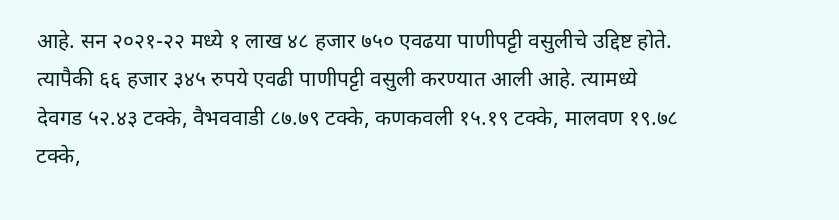आहे. सन २०२१-२२ मध्ये १ लाख ४८ हजार ७५० एवढया पाणीपट्टी वसुलीचे उद्दिष्ट होते. त्यापैकी ६६ हजार ३४५ रुपये एवढी पाणीपट्टी वसुली करण्यात आली आहे. त्यामध्ये देवगड ५२.४३ टक्के, वैभववाडी ८७.७९ टक्के, कणकवली १५.१९ टक्के, मालवण १९.७८ टक्के,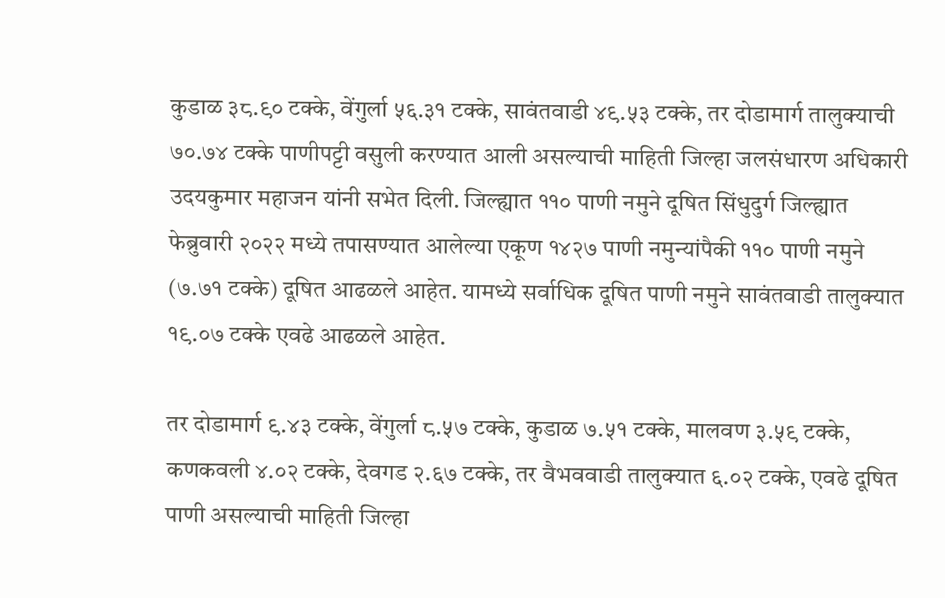कुडाळ ३८.९० टक्के, वेंगुर्ला ५६.३१ टक्के, सावंतवाडी ४९.५३ टक्के, तर दोडामार्ग तालुक्याची ७०.७४ टक्के पाणीपट्टी वसुली करण्यात आली असल्याची माहिती जिल्हा जलसंधारण अधिकारी उदयकुमार महाजन यांनी सभेत दिली. जिल्ह्यात ११० पाणी नमुने दूषित सिंधुदुर्ग जिल्ह्यात फेब्रुवारी २०२२ मध्ये तपासण्यात आलेल्या एकूण १४२७ पाणी नमुन्यांपैकी ११० पाणी नमुने (७.७१ टक्के) दूषित आढळले आहेत. यामध्ये सर्वाधिक दूषित पाणी नमुने सावंतवाडी तालुक्यात १९.०७ टक्के एवढे आढळले आहेत.

तर दोडामार्ग ९.४३ टक्के, वेंगुर्ला ८.५७ टक्के, कुडाळ ७.५१ टक्के, मालवण ३.५९ टक्के, कणकवली ४.०२ टक्के, देवगड २.६७ टक्के, तर वैभववाडी तालुक्यात ६.०२ टक्के, एवढे दूषित पाणी असल्याची माहिती जिल्हा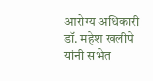आरोग्य अधिकारी डॉ. महेश खलीपे यांनी सभेत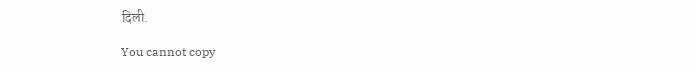दिली.

You cannot copy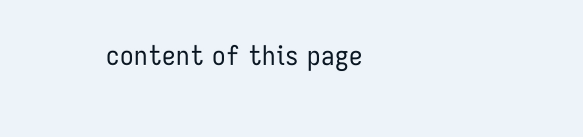content of this page